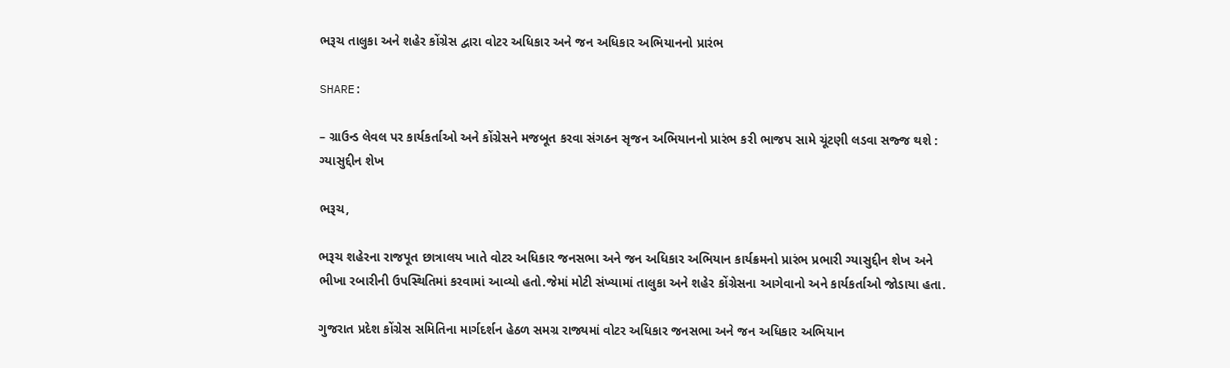ભરૂચ તાલુકા અને શહેર કોંગ્રેસ દ્વારા વોટર અધિકાર અને જન અધિકાર અભિયાનનો પ્રારંભ

SHARE:

– ગ્રાઉન્ડ લેવલ પર કાર્યકર્તાઓ અને કોંગ્રેસને મજબૂત કરવા સંગઠન સૃજન અભિયાનનો પ્રારંભ કરી ભાજપ સામે ચૂંટણી લડવા સજ્જ થશે : ગ્યાસુદ્દીન શેખ

ભરૂચ,

ભરૂચ શહેરના રાજપૂત છાત્રાલય ખાતે વોટર અધિકાર જનસભા અને જન અધિકાર અભિયાન કાર્યક્રમનો પ્રારંભ પ્રભારી ગ્યાસુદ્દીન શેખ અને ભીખા રબારીની ઉપસ્થિતિમાં કરવામાં આવ્યો હતો.જેમાં મોટી સંખ્યામાં તાલુકા અને શહેર કોંગ્રેસના આગેવાનો અને કાર્યકર્તાઓ જોડાયા હતા.

ગુજરાત પ્રદેશ કોંગ્રેસ સમિતિના માર્ગદર્શન હેઠળ સમગ્ર રાજ્યમાં વોટર અધિકાર જનસભા અને જન અધિકાર અભિયાન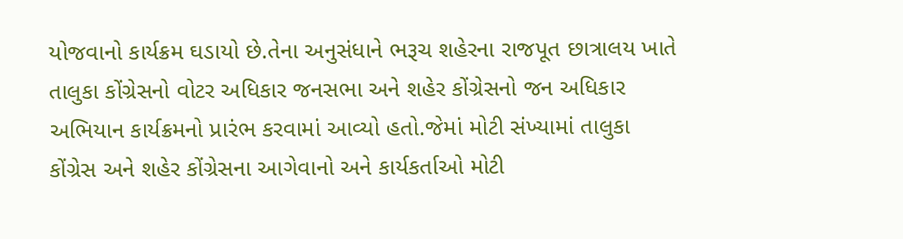યોજવાનો કાર્યક્રમ ઘડાયો છે.તેના અનુસંધાને ભરૂચ શહેરના રાજપૂત છાત્રાલય ખાતે તાલુકા કોંગ્રેસનો વોટર અધિકાર જનસભા અને શહેર કોંગ્રેસનો જન અધિકાર અભિયાન કાર્યક્રમનો પ્રારંભ કરવામાં આવ્યો હતો.જેમાં મોટી સંખ્યામાં તાલુકા કોંગ્રેસ અને શહેર કોંગ્રેસના આગેવાનો અને કાર્યકર્તાઓ મોટી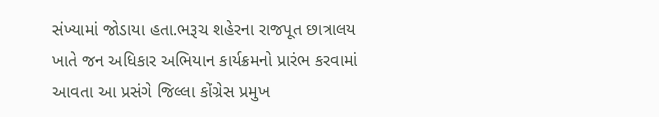સંખ્યામાં જોડાયા હતા.ભરૂચ શહેરના રાજપૂત છાત્રાલય ખાતે જન અધિકાર અભિયાન કાર્યક્રમનો પ્રારંભ કરવામાં આવતા આ પ્રસંગે જિલ્લા કોંગ્રેસ પ્રમુખ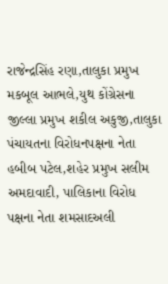રાજેન્દ્રસિંહ રણા,તાલુકા પ્રમુખ મકબૂલ આભલે,યુથ કોંગ્રેસના જીલ્લા પ્રમુખ શકીલ અકુજી,તાલુકા પંચાયતના વિરોધનપક્ષના નેતા હબીબ પટેલ,શહેર પ્રમુખ સલીમ અમદાવાદી, પાલિકાના વિરોધ પક્ષના નેતા શમસાદઅલી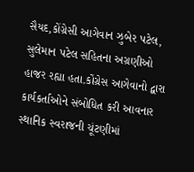સૈયદ,કોંગ્રેસી આગેવાન ઝુબેર પટેલ, સુલેમાન પટેલ સહિતના અગ્રણીઓ હાજર રહ્યા હતા.કોંગ્રેસ આગેવાનો દ્વારા કાર્યકર્તાઓને સંબોધિત કરી આવનાર સ્થાનિક સ્વરાજની ચૂંટણીમાં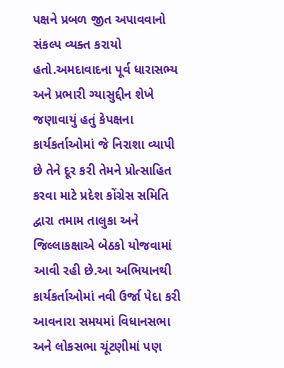પક્ષને પ્રબળ જીત અપાવવાનો સંકલ્પ વ્યક્ત કરાયો હતો.અમદાવાદના પૂર્વ ધારાસભ્ય અને પ્રભારી ગ્યાસુદ્દીન શેખે જણાવાયું હતું કેપક્ષના કાર્યકર્તાઓમાં જે નિરાશા વ્યાપી છે તેને દૂર કરી તેમને પ્રોત્સાહિત કરવા માટે પ્રદેશ કોંગ્રેસ સમિતિ દ્વારા તમામ તાલુકા અને જિલ્લાકક્ષાએ બેઠકો યોજવામાં આવી રહી છે.આ અભિયાનથી કાર્યકર્તાઓમાં નવી ઉર્જા પેદા કરી આવનારા સમયમાં વિધાનસભા અને લોકસભા ચૂંટણીમાં પણ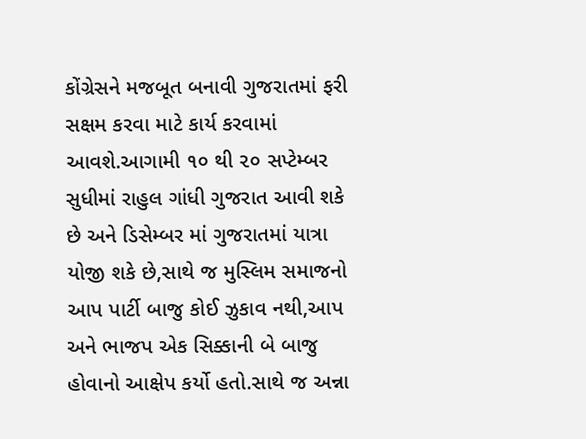કોંગ્રેસને મજબૂત બનાવી ગુજરાતમાં ફરી સક્ષમ કરવા માટે કાર્ય કરવામાં આવશે.આગામી ૧૦ થી ૨૦ સપ્ટેમ્બર સુધીમાં રાહુલ ગાંધી ગુજરાત આવી શકે છે અને ડિસેમ્બર માં ગુજરાતમાં યાત્રા યોજી શકે છે,સાથે જ મુસ્લિમ સમાજનો આપ પાર્ટી બાજુ કોઈ ઝુકાવ નથી,આપ અને ભાજપ એક સિક્કાની બે બાજુ હોવાનો આક્ષેપ કર્યો હતો.સાથે જ અન્ના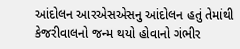આંદોલન આરએસએસનુ આંદોલન હતું તેમાંથી કેજરીવાલનો જન્મ થયો હોવાનો ગંભીર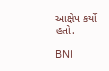આક્ષેપ કર્યો હતો.

BNI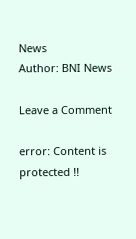News
Author: BNI News

Leave a Comment

error: Content is protected !!